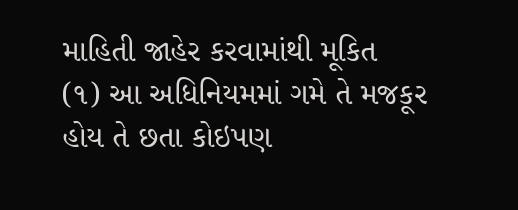માહિતી જાહેર કરવામાંથી મૂકિત
(૧) આ અધિનિયમમાં ગમે તે મજકૂર હોય તે છતા કોઇપણ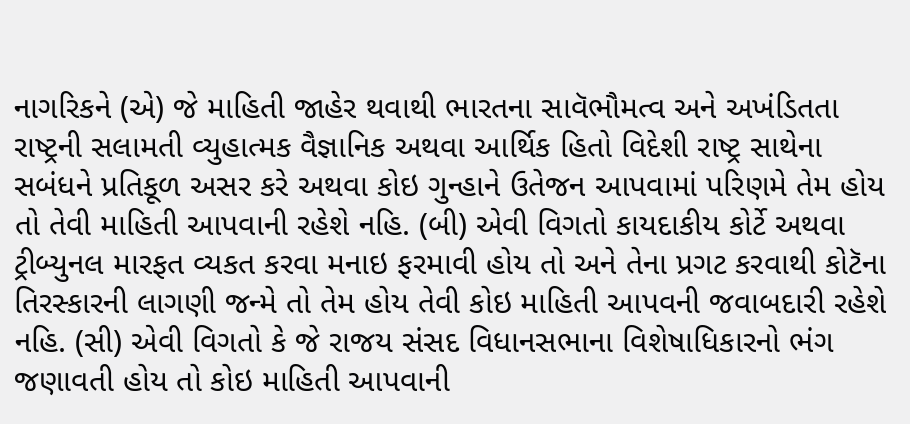નાગરિકને (એ) જે માહિતી જાહેર થવાથી ભારતના સાવૅભૌમત્વ અને અખંડિતતા રાષ્ટ્રની સલામતી વ્યુહાત્મક વૈજ્ઞાનિક અથવા આર્થિક હિતો વિદેશી રાષ્ટ્ર સાથેના સબંધને પ્રતિકૂળ અસર કરે અથવા કોઇ ગુન્હાને ઉતેજન આપવામાં પરિણમે તેમ હોય તો તેવી માહિતી આપવાની રહેશે નહિ. (બી) એવી વિગતો કાયદાકીય કોર્ટે અથવા ટ્રીબ્યુનલ મારફત વ્યકત કરવા મનાઇ ફરમાવી હોય તો અને તેના પ્રગટ કરવાથી કોટૅના તિરસ્કારની લાગણી જન્મે તો તેમ હોય તેવી કોઇ માહિતી આપવની જવાબદારી રહેશે નહિ. (સી) એવી વિગતો કે જે રાજય સંસદ વિધાનસભાના વિશેષાધિકારનો ભંગ જણાવતી હોય તો કોઇ માહિતી આપવાની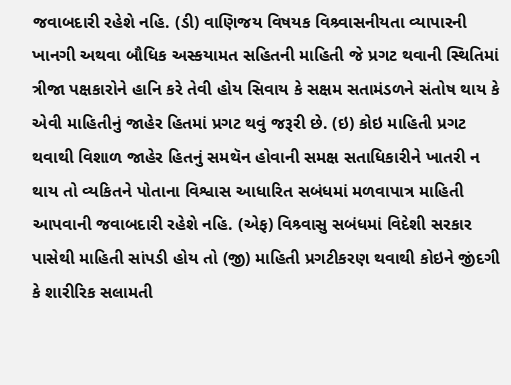જવાબદારી રહેશે નહિ. (ડી) વાણિજય વિષયક વિશ્ર્વાસનીયતા વ્યાપારની ખાનગી અથવા બૌધિક અસ્કયામત સહિતની માહિતી જે પ્રગટ થવાની સ્થિતિમાં ત્રીજા પક્ષકારોને હાનિ કરે તેવી હોય સિવાય કે સક્ષમ સતામંડળને સંતોષ થાય કે એવી માહિતીનું જાહેર હિતમાં પ્રગટ થવું જરૂરી છે. (ઇ) કોઇ માહિતી પ્રગટ થવાથી વિશાળ જાહેર હિતનું સમથૅન હોવાની સમક્ષ સતાધિકારીને ખાતરી ન થાય તો વ્યકિતને પોતાના વિશ્વાસ આધારિત સબંધમાં મળવાપાત્ર માહિતી આપવાની જવાબદારી રહેશે નહિ. (એફ) વિશ્ર્વાસુ સબંધમાં વિદેશી સરકાર પાસેથી માહિતી સાંપડી હોય તો (જી) માહિતી પ્રગટીકરણ થવાથી કોઇને જીંદગી કે શારીરિક સલામતી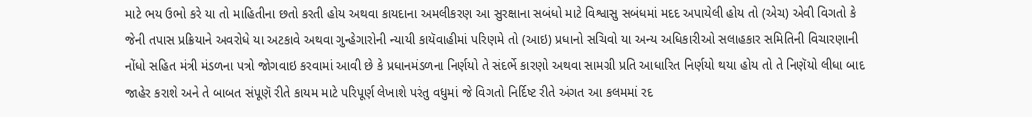માટે ભય ઉભો કરે યા તો માહિતીના છતો કરતી હોય અથવા કાયદાના અમલીકરણ આ સુરક્ષાના સબંધો માટે વિશ્વાસુ સબંધમાં મદદ અપાયેલી હોય તો (એચ) એવી વિગતો કે જેની તપાસ પ્રક્રિયાને અવરોધે યા અટકાવે અથવા ગુન્હેગારોની ન્યાયી કાયૅવાહીમાં પરિણમે તો (આઇ) પ્રધાનો સચિવો યા અન્ય અધિકારીઓ સલાહકાર સમિતિની વિચારણાની નોંધો સહિત મંત્રી મંડળના પત્રો જોગવાઇ કરવામાં આવી છે કે પ્રધાનમંડળના નિર્ણયો તે સંદર્ભે કારણો અથવા સામગ્રી પ્રતિ આધારિત નિર્ણયો થયા હોય તો તે નિણૅયો લીધા બાદ જાહેર કરાશે અને તે બાબત સંપૂણૅ રીતે કાયમ માટે પરિપૂર્ણ લેખાશે પરંતુ વધુમાં જે વિગતો નિર્દિષ્ટ રીતે અંગત આ કલમમાં રદ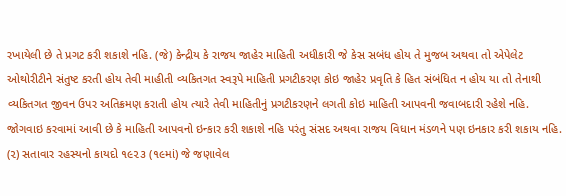રખાયેલી છે તે પ્રગટ કરી શકાશે નહિ. (જે) કેન્દ્રીય કે રાજય જાહેર માહિતી અધીકારી જે કેસ સબંધ હોય તે મુજબ અથવા તો એપેલેટ ઓથોરીટીને સંતુષ્ટ કરતી હોય તેવી માહીતી વ્યકિતગત સ્વરૂપે માહિતી પ્રગટીકરણ કોઇ જાહેર પ્રવૃતિ કે હિત સંબંધિત ન હોય યા તો તેનાથી વ્યકિતગત જીવન ઉપર અતિક્રમણ કરાતી હોય ત્યારે તેવી માહિતીનું પ્રગટીકરણને લગતી કોઇ માહિતી આપવની જવાબદારી રહેશે નહિ. જોગવાઇ કરવામાં આવી છે કે માહિતી આપવનો ઇન્કાર કરી શકાશે નહિ પરંતુ સંસદ અથવા રાજય વિધાન મંડળને પણ ઇનકાર કરી શકાય નહિ. (૨) સતાવાર રહસ્યનો કાયદો ૧૯૨૩ (૧૯માં) જે જણાવેલ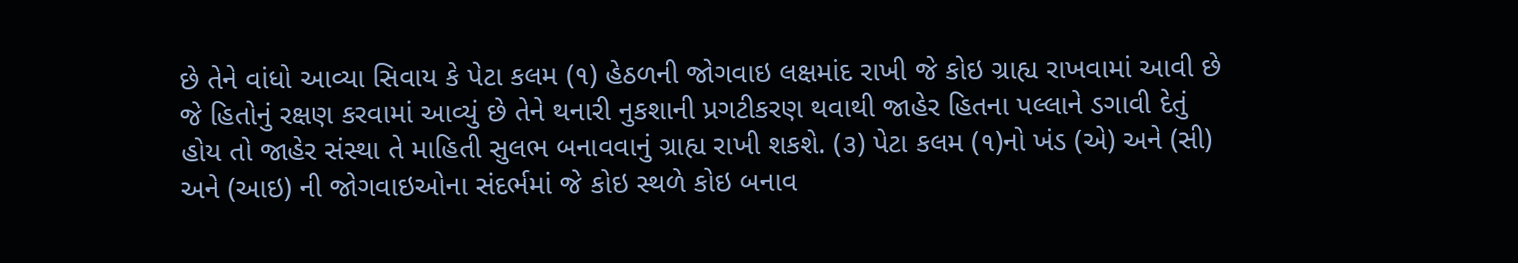છે તેને વાંધો આવ્યા સિવાય કે પેટા કલમ (૧) હેઠળની જોગવાઇ લક્ષમાંદ રાખી જે કોઇ ગ્રાહ્ય રાખવામાં આવી છે જે હિતોનું રક્ષણ કરવામાં આવ્યું છે તેને થનારી નુકશાની પ્રગટીકરણ થવાથી જાહેર હિતના પલ્લાને ડગાવી દેતું હોય તો જાહેર સંસ્થા તે માહિતી સુલભ બનાવવાનું ગ્રાહ્ય રાખી શકશે. (૩) પેટા કલમ (૧)નો ખંડ (એ) અને (સી) અને (આઇ) ની જોગવાઇઓના સંદર્ભમાં જે કોઇ સ્થળે કોઇ બનાવ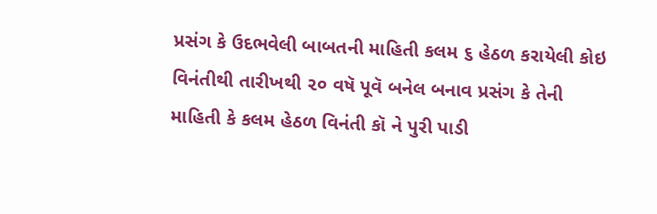પ્રસંગ કે ઉદભવેલી બાબતની માહિતી કલમ ૬ હેઠળ કરાયેલી કોઇ વિનંતીથી તારીખથી ૨૦ વષૅ પૂવૅ બનેલ બનાવ પ્રસંગ કે તેની માહિતી કે કલમ હેઠળ વિનંતી કૉ ને પુરી પાડી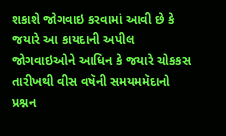શકાશે જોગવાઇ કરવામાં આવી છે કે જયારે આ કાયદાની અપીલ જોગવાઇઓને આધિન કે જયારે ચોકકસ તારીખથી વીસ વષૅની સમયમમૅદાનો પ્રશ્નન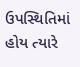ઉપસ્થિતિમાં હોય ત્યારે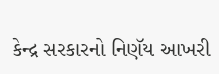કેન્દ્ર સરકારનો નિણૅય આખરી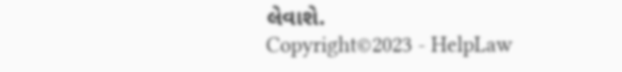લેવાશે.
Copyright©2023 - HelpLaw